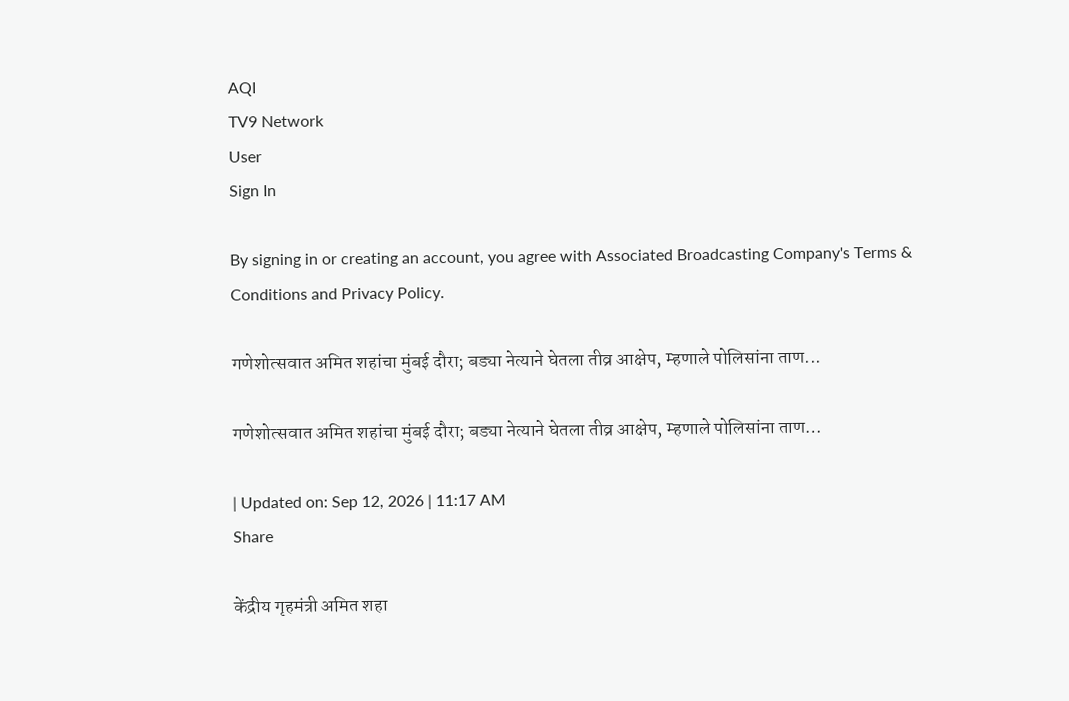AQI
TV9 Network
User
Sign In

By signing in or creating an account, you agree with Associated Broadcasting Company's Terms & Conditions and Privacy Policy.

गणेशोत्सवात अमित शहांचा मुंबई दौरा; बड्या नेत्याने घेतला तीव्र आक्षेप, म्हणाले पोलिसांना ताण...

गणेशोत्सवात अमित शहांचा मुंबई दौरा; बड्या नेत्याने घेतला तीव्र आक्षेप, म्हणाले पोलिसांना ताण…

| Updated on: Sep 12, 2026 | 11:17 AM
Share

केंद्रीय गृहमंत्री अमित शहा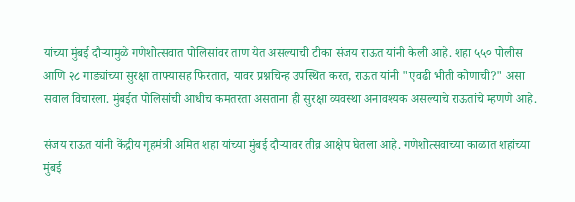यांच्या मुंबई दौऱ्यामुळे गणेशोत्सवात पोलिसांवर ताण येत असल्याची टीका संजय राऊत यांनी केली आहे. शहा ५५० पोलीस आणि २८ गाड्यांच्या सुरक्षा ताफ्यासह फिरतात, यावर प्रश्नचिन्ह उपस्थित करत, राऊत यांनी "एवढी भीती कोणाची?" असा सवाल विचारला. मुंबईत पोलिसांची आधीच कमतरता असताना ही सुरक्षा व्यवस्था अनावश्यक असल्याचे राऊतांचे म्हणणे आहे.

संजय राऊत यांनी केंद्रीय गृहमंत्री अमित शहा यांच्या मुंबई दौऱ्यावर तीव्र आक्षेप घेतला आहे. गणेशोत्सवाच्या काळात शहांच्या मुंबई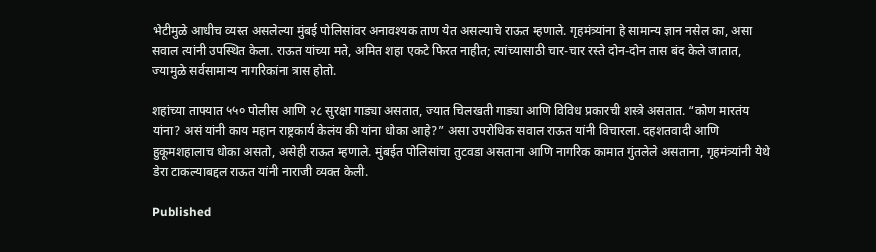भेटीमुळे आधीच व्यस्त असलेल्या मुंबई पोलिसांवर अनावश्यक ताण येत असल्याचे राऊत म्हणाले. गृहमंत्र्यांना हे सामान्य ज्ञान नसेल का, असा सवाल त्यांनी उपस्थित केला. राऊत यांच्या मते, अमित शहा एकटे फिरत नाहीत; त्यांच्यासाठी चार-चार रस्ते दोन-दोन तास बंद केले जातात, ज्यामुळे सर्वसामान्य नागरिकांना त्रास होतो.

शहांच्या ताफ्यात ५५० पोलीस आणि २८ सुरक्षा गाड्या असतात, ज्यात चिलखती गाड्या आणि विविध प्रकारची शस्त्रे असतात. “कोण मारतंय यांना? असं यांनी काय महान राष्ट्रकार्य केलंय की यांना धोका आहे?” असा उपरोधिक सवाल राऊत यांनी विचारला. दहशतवादी आणि हुकूमशहालाच धोका असतो, असेही राऊत म्हणाले. मुंबईत पोलिसांचा तुटवडा असताना आणि नागरिक कामात गुंतलेले असताना, गृहमंत्र्यांनी येथे डेरा टाकल्याबद्दल राऊत यांनी नाराजी व्यक्त केली.

Published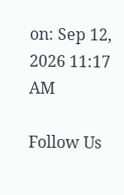on: Sep 12, 2026 11:17 AM

Follow Us